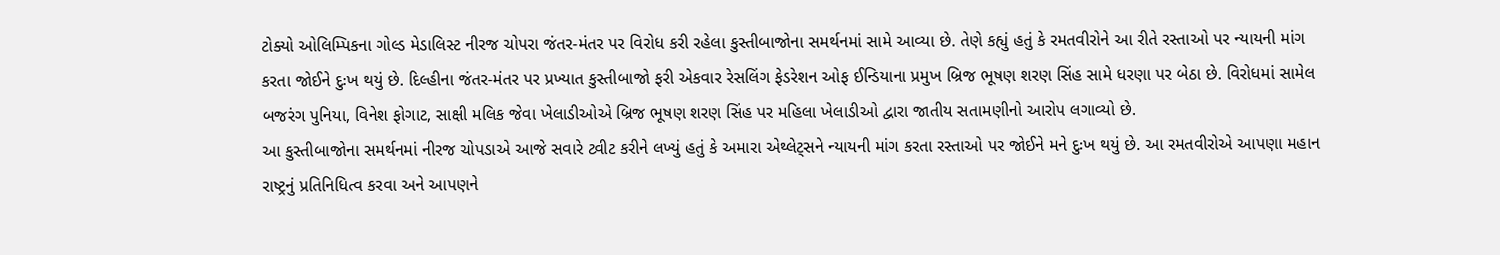ટોક્યો ઓલિમ્પિકના ગોલ્ડ મેડાલિસ્ટ નીરજ ચોપરા જંતર-મંતર પર વિરોધ કરી રહેલા કુસ્તીબાજોના સમર્થનમાં સામે આવ્યા છે. તેણે કહ્યું હતું કે રમતવીરોને આ રીતે રસ્તાઓ પર ન્યાયની માંગ કરતા જોઈને દુઃખ થયું છે. દિલ્હીના જંતર-મંતર પર પ્રખ્યાત કુસ્તીબાજો ફરી એકવાર રેસલિંગ ફેડરેશન ઓફ ઈન્ડિયાના પ્રમુખ બ્રિજ ભૂષણ શરણ સિંહ સામે ધરણા પર બેઠા છે. વિરોધમાં સામેલ બજરંગ પુનિયા, વિનેશ ફોગાટ, સાક્ષી મલિક જેવા ખેલાડીઓએ બ્રિજ ભૂષણ શરણ સિંહ પર મહિલા ખેલાડીઓ દ્વારા જાતીય સતામણીનો આરોપ લગાવ્યો છે.
આ કુસ્તીબાજોના સમર્થનમાં નીરજ ચોપડાએ આજે સવારે ટ્વીટ કરીને લખ્યું હતું કે અમારા એથ્લેટ્સને ન્યાયની માંગ કરતા રસ્તાઓ પર જોઈને મને દુઃખ થયું છે. આ રમતવીરોએ આપણા મહાન રાષ્ટ્રનું પ્રતિનિધિત્વ કરવા અને આપણને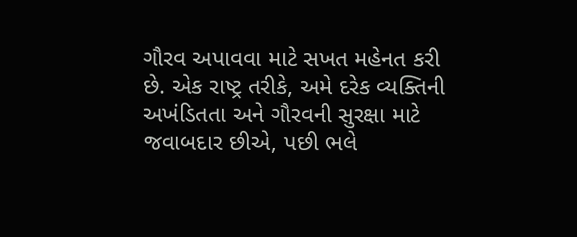ગૌરવ અપાવવા માટે સખત મહેનત કરી છે. એક રાષ્ટ્ર તરીકે, અમે દરેક વ્યક્તિની અખંડિતતા અને ગૌરવની સુરક્ષા માટે જવાબદાર છીએ, પછી ભલે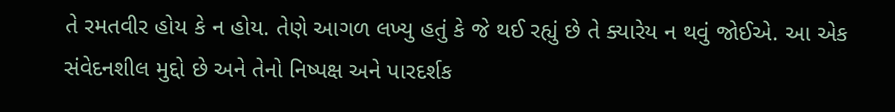તે રમતવીર હોય કે ન હોય. તેણે આગળ લખ્યુ હતું કે જે થઈ રહ્યું છે તે ક્યારેય ન થવું જોઈએ. આ એક સંવેદનશીલ મુદ્દો છે અને તેનો નિષ્પક્ષ અને પારદર્શક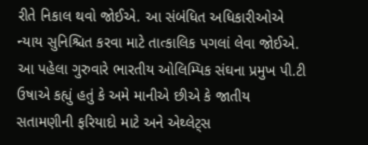રીતે નિકાલ થવો જોઈએ. આ સંબંધિત અધિકારીઓએ ન્યાય સુનિશ્ચિત કરવા માટે તાત્કાલિક પગલાં લેવા જોઈએ.
આ પહેલા ગુરુવારે ભારતીય ઓલિમ્પિક સંઘના પ્રમુખ પી.ટી ઉષાએ કહ્યું હતું કે અમે માનીએ છીએ કે જાતીય સતામણીની ફરિયાદો માટે અને એથ્લેટ્સ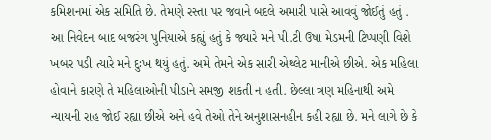કમિશનમાં એક સમિતિ છે. તેમણે રસ્તા પર જવાને બદલે અમારી પાસે આવવું જોઈતું હતું . આ નિવેદન બાદ બજરંગ પુનિયાએ કહ્યું હતું કે જ્યારે મને પી.ટી ઉષા મેડમની ટિપ્પણી વિશે ખબર પડી ત્યારે મને દુઃખ થયું હતું. અમે તેમને એક સારી એથ્લેટ માનીએ છીએ. એક મહિલા હોવાને કારણે તે મહિલાઓની પીડાને સમજી શકતી ન હતી. છેલ્લા ત્રણ મહિનાથી અમે ન્યાયની રાહ જોઈ રહ્યા છીએ અને હવે તેઓ તેને અનુશાસનહીન કહી રહ્યા છે. મને લાગે છે કે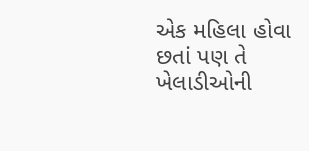એક મહિલા હોવા છતાં પણ તે ખેલાડીઓની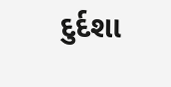દુર્દશા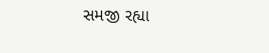સમજી રહ્યા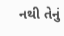નથી તેનું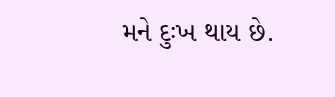મને દુઃખ થાય છે.